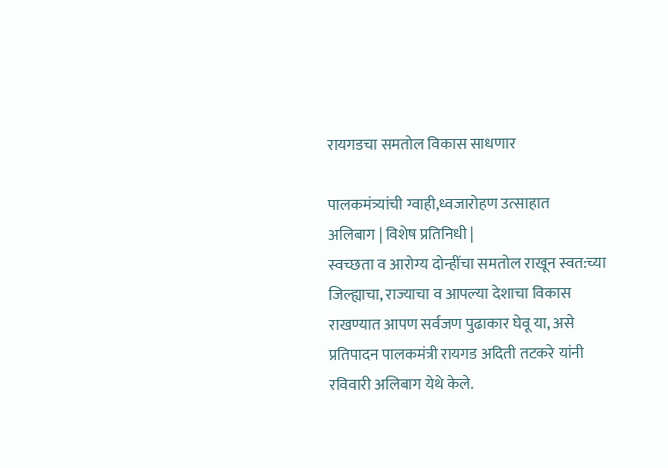रायगडचा समतोल विकास साधणार

पालकमंत्र्यांची ग्वाही,ध्वजारोहण उत्साहात
अलिबाग | विशेष प्रतिनिधी |
स्वच्छता व आरोग्य दोन्हींचा समतोल राखून स्वत:च्या जिल्ह्याचा, राज्याचा व आपल्या देशाचा विकास राखण्यात आपण सर्वजण पुढाकार घेवू या, असे प्रतिपादन पालकमंत्री रायगड अदिती तटकरे यांनी रविवारी अलिबाग येथे केले.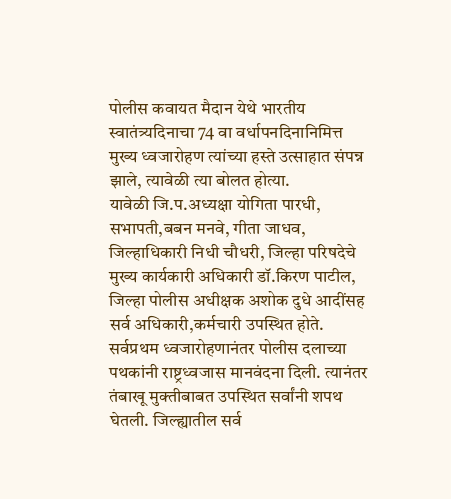पोलीस कवायत मैदान येथे भारतीय स्वातंत्र्यदिनाचा 74 वा वर्धापनदिनानिमित्त मुख्य ध्वजारोहण त्यांच्या हस्ते उत्साहात संपन्न झाले, त्यावेळी त्या बोलत होत्या.
यावेळी जि.प.अध्यक्षा योगिता पारधी, सभापती,बबन मनवे, गीता जाधव, जिल्हाधिकारी निधी चौधरी, जिल्हा परिषदेचे मुख्य कार्यकारी अधिकारी डॉ.किरण पाटील, जिल्हा पोलीस अधीक्षक अशोक दुधे आदींसह सर्व अधिकारी,कर्मचारी उपस्थित होते.
सर्वप्रथम ध्वजारोहणानंतर पोलीस दलाच्या पथकांनी राष्ट्रध्वजास मानवंदना दिली. त्यानंतर तंबाखू मुक्तीबाबत उपस्थित सर्वांनी शपथ घेतली. जिल्ह्यातील सर्व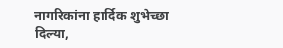नागरिकांना हार्दिक शुभेच्छा दिल्या,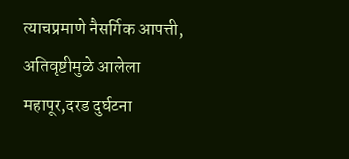त्याचप्रमाणे नैसर्गिक आपत्ती, अतिवृष्टीमुळे आलेला महापूर,दरड दुर्घटना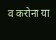व करोना या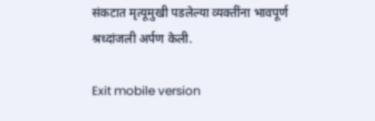संकटात मृत्यूमुखी पडलेल्या व्यक्तींना भावपूर्ण श्रध्दांजली अर्पण केली.

Exit mobile version